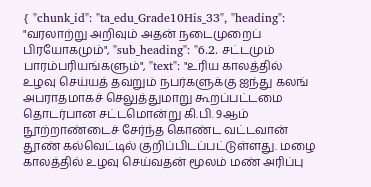{ "chunk_id": "ta_edu_Grade10His_33", "heading": "வரலாற்று அறிவும் அதன் நடைமுறைப் பிரயோகமும்", "sub_heading": "6.2. சட்டமும் பாரம்பரியங்களும்", "text": "உரிய காலத்தில் உழவு செய்யத் தவறும் நபர்களுக்கு ஐந்து கலங் அபராதமாகச் செலுத்துமாறு கூறப்பட்டமை தொடர்பான சட்டமொன்று கி.பி. 9ஆம் நூற்றாண்டைச் சேர்ந்த கொண்ட வட்டவான் தூண் கல்வெட்டில் குறிப்பிடப்பட்டுள்ளது. மழை காலத்தில் உழவு செய்வதன் மூலம் மண் அரிப்பு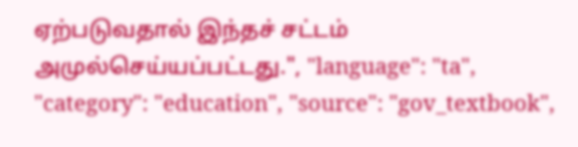ஏற்படுவதால் இந்தச் சட்டம் அமுல்செய்யப்பட்டது.", "language": "ta", "category": "education", "source": "gov_textbook",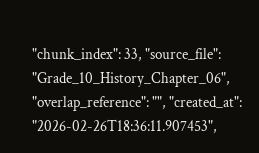"chunk_index": 33, "source_file": "Grade_10_History_Chapter_06", "overlap_reference": "", "created_at": "2026-02-26T18:36:11.907453",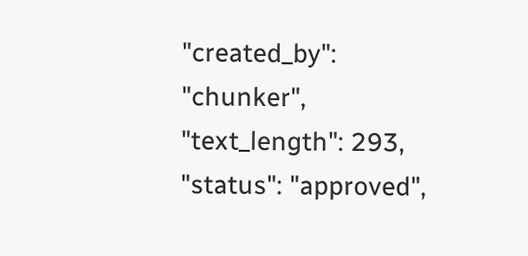"created_by": "chunker", "text_length": 293, "status": "approved",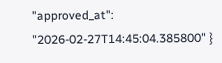"approved_at": "2026-02-27T14:45:04.385800" }